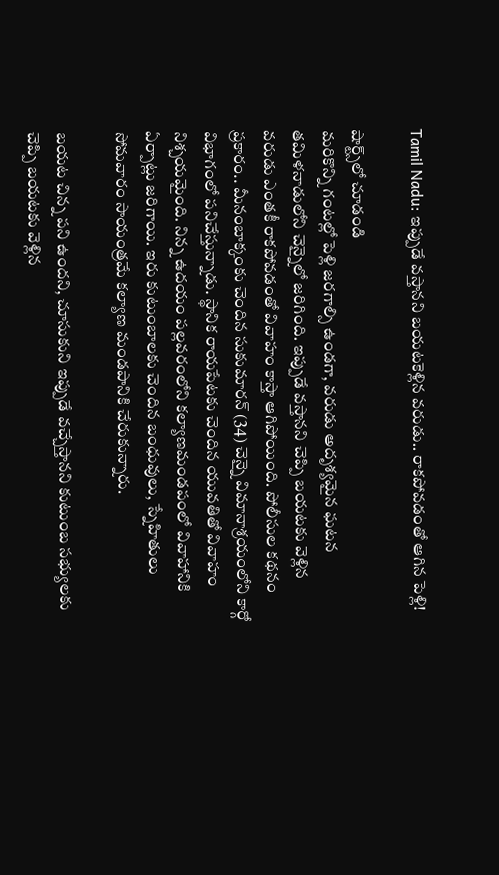Tamil Nadu: ఇప్పుడే వస్తానని బయటకెళ్లిన వరుడు.. రాకపోవడంతో ఆగిన పెళ్లి!

షార్ట్స్‌లో చూడండి
మరికొన్ని గంటల్లో పెళ్లి జరగాల్సి ఉండగా, వరుడు అదృశ్యమైన ఘటన తమిళనాడులోని చెన్నైలో జరిగింది. ఇప్పుడే వస్తానని చెప్పి బయటకు వెళ్లిన వరుడు ఎంతకీ రాకపోవడంతో వివాహం కాస్తా ఆగిపోయింది. పోలీసుల కథనం ప్రకారం.. మీనంబాక్కంకు చెందిన సుకుమారన్ (34) చెన్నై విమానాశ్రయంలోని కార్గో విభాగంలో పనిచేస్తున్నాడు. స్థానిక రాయపేటకు చెందిన యువతితో వివాహం నిశ్చయమైంది. నిన్న ఉదయం పల్లవరంలోని కల్యాణమండపంలో వివాహానికి ఏర్పాట్లు జరిగాయి. ఇరు కుటుంబాలకు చెందిన బంధువులు, స్నేహితులు సోమవారం సాయంత్రమే కల్యాణ మండపానికి చేరుకున్నారు.

బయట చిన్న పని ఉందని, చూసుకుని ఇప్పుడే వచ్చేస్తానని కుటుంబ సభ్యులకు చెప్పి బయటకు వెళ్లిన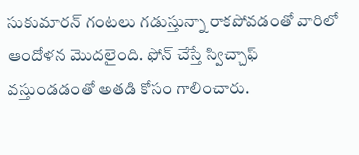సుకుమారన్ గంటలు గడుస్తున్నా రాకపోవడంతో వారిలో ఆందోళన మొదలైంది. ఫోన్ చేస్తే స్విచ్చాఫ్ వస్తుండడంతో అతడి కోసం గాలించారు.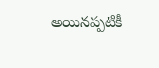అయినప్పటికీ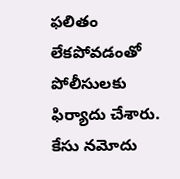ఫలితం లేకపోవడంతో పోలీసులకు ఫిర్యాదు చేశారు. కేసు నమోదు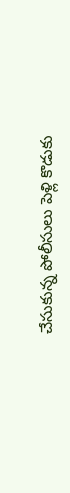చేసుకున్న పోలీసులు పెళ్లి కొడుకు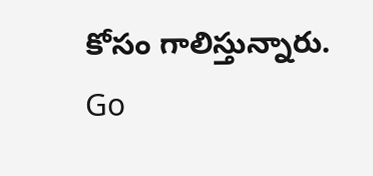కోసం గాలిస్తున్నారు.
Go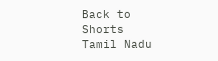Back to Shorts
Tamil Nadu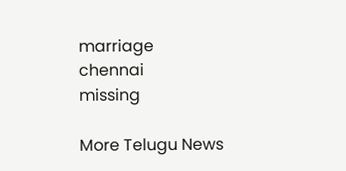marriage
chennai
missing

More Telugu News